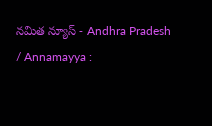నమిత న్యూస్ - Andhra Pradesh / Annamayya :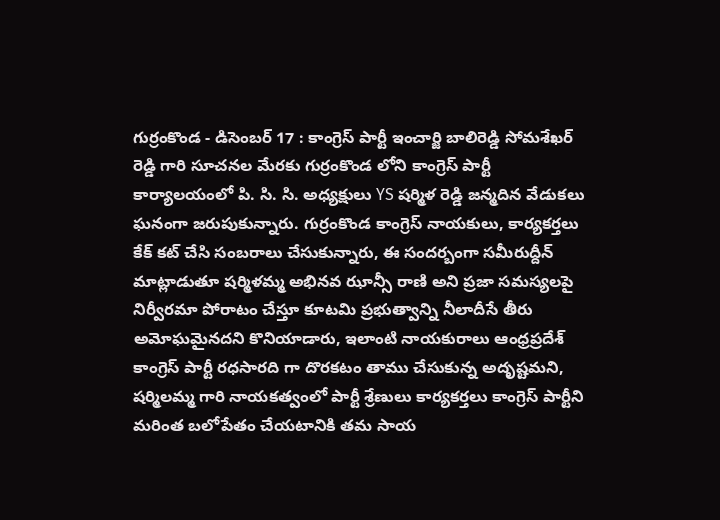గుర్రంకొండ - డిసెంబర్ 17 : కాంగ్రెస్ పార్టీ ఇంచార్జి బాలిరెడ్డి సోమశేఖర్ రెడ్డి గారి సూచనల మేరకు గుర్రంకొండ లోని కాంగ్రెస్ పార్టీ కార్యాలయంలో పి. సి. సి. అధ్యక్షులు YS షర్మిళ రెడ్డి జన్మదిన వేడుకలు ఘనంగా జరుపుకున్నారు. గుర్రంకొండ కాంగ్రెస్ నాయకులు, కార్యకర్తలు కేక్ కట్ చేసి సంబరాలు చేసుకున్నారు, ఈ సందర్బంగా సమీరుద్దీన్ మాట్లాడుతూ షర్మిళమ్మ అభినవ ఝాన్సీ రాణి అని ప్రజా సమస్యలపై నిర్వీరమా పోరాటం చేస్తూ కూటమి ప్రభుత్వాన్ని నీలాదీసే తీరు అమోఘమైనదని కొనియాడారు, ఇలాంటి నాయకురాలు ఆంధ్రప్రదేశ్ కాంగ్రెస్ పార్టీ రధసారది గా దొరకటం తాము చేసుకున్న అదృష్టమని, షర్మిలమ్మ గారి నాయకత్వంలో పార్టీ శ్రేణులు కార్యకర్తలు కాంగ్రెస్ పార్టీని మరింత బలోపేతం చేయటానికి తమ సాయ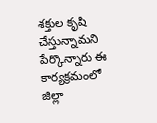శక్తుల కృషి చేస్తున్నామని పేర్కొన్నారు ఈ కార్యక్రమంలో జిల్లా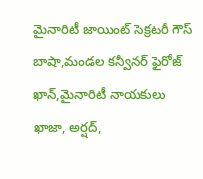మైనారిటీ జాయింట్ సెక్రటరీ గౌస్ బాషా,మండల కన్వీనర్ ఫైరోజ్ ఖాన్,మైనారిటీ నాయకులు ఖాజా, అర్షద్,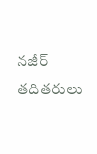నజీర్ తదితరులు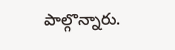పాల్గొన్నారు.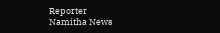Reporter
Namitha News